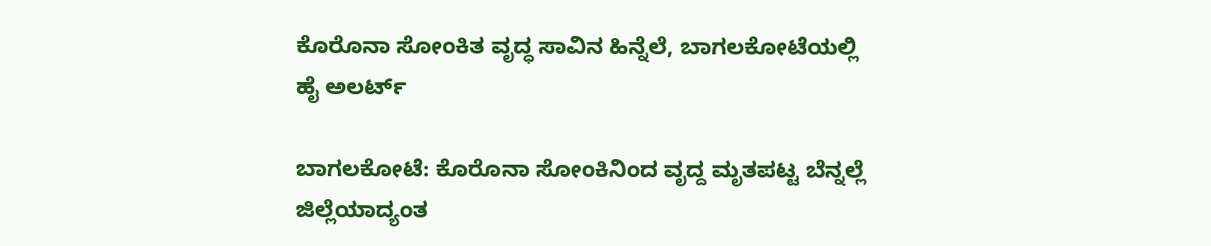ಕೊರೊನಾ ಸೋಂಕಿತ ವೃದ್ಧ ಸಾವಿನ ಹಿನ್ನೆಲೆ, ಬಾಗಲಕೋಟೆಯಲ್ಲಿ ಹೈ ಅಲರ್ಟ್‌

ಬಾಗಲಕೋಟೆ: ಕೊರೊನಾ ಸೋಂಕಿನಿಂದ ವೃದ್ದ ಮೃತಪಟ್ಟ ಬೆನ್ನಲ್ಲೆ ಜಿಲ್ಲೆಯಾದ್ಯಂತ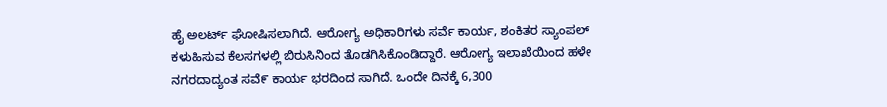ಹೈ ಅಲರ್ಟ್‌ ಘೋಷಿಸಲಾಗಿದೆ. ಆರೋಗ್ಯ ಅಧಿಕಾರಿಗಳು ಸರ್ವೆ ಕಾರ್ಯ, ಶಂಕಿತರ ಸ್ಯಾಂಪಲ್‌ ಕಳುಹಿಸುವ ಕೆಲಸಗಳಲ್ಲಿ ಬಿರುಸಿನಿಂದ ತೊಡಗಿಸಿಕೊಂಡಿದ್ದಾರೆ. ಆರೋಗ್ಯ ಇಲಾಖೆಯಿಂದ ಹಳೇ ನಗರದಾದ್ಯಂತ ಸವೆ೯ ಕಾರ್ಯ ಭರದಿಂದ ಸಾಗಿದೆ. ಒಂದೇ ದಿನಕ್ಕೆ 6,300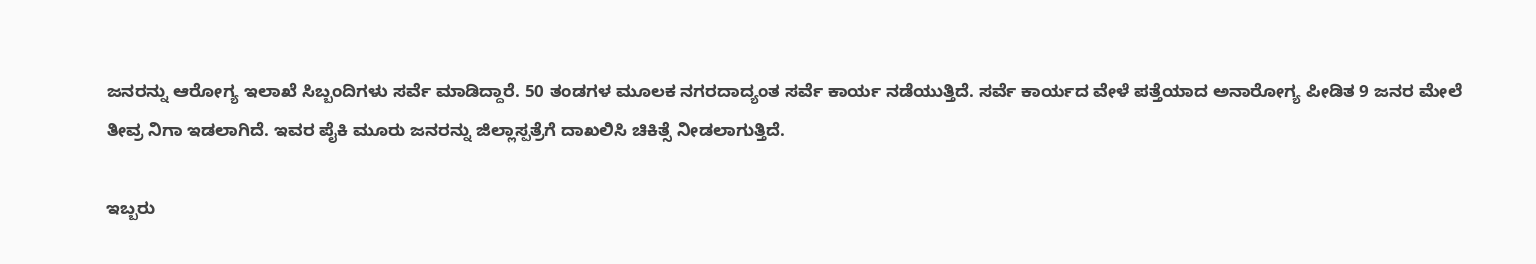ಜನರನ್ನು ಆರೋಗ್ಯ ಇಲಾಖೆ ಸಿಬ್ಬಂದಿಗಳು ಸರ್ವೆ ಮಾಡಿದ್ದಾರೆ. 50 ತಂಡಗಳ ಮೂಲಕ ನಗರದಾದ್ಯಂತ ಸರ್ವೆ ಕಾರ್ಯ ನಡೆಯುತ್ತಿದೆ. ಸರ್ವೆ ಕಾರ್ಯದ ವೇಳೆ ಪತ್ತೆಯಾದ ಅನಾರೋಗ್ಯ ಪೀಡಿತ 9 ಜನರ ಮೇಲೆ ತೀವ್ರ ನಿಗಾ ಇಡಲಾಗಿದೆ. ಇವರ ಪೈಕಿ ಮೂರು ಜನರನ್ನು ಜಿಲ್ಲಾಸ್ಪತ್ರೆಗೆ ದಾಖಲಿಸಿ ಚಿಕಿತ್ಸೆ ನೀಡಲಾಗುತ್ತಿದೆ.

ಇಬ್ಬರು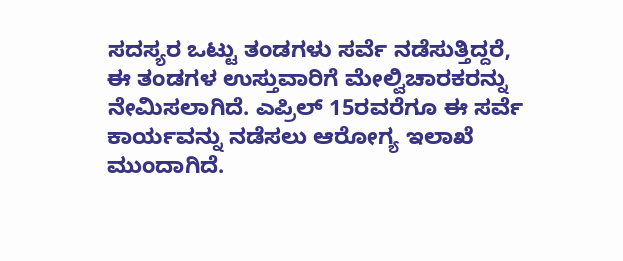ಸದಸ್ಯರ ಒಟ್ಟು ತಂಡಗಳು ಸರ್ವೆ ನಡೆಸುತ್ತಿದ್ದರೆ, ಈ ತಂಡಗಳ ಉಸ್ತುವಾರಿಗೆ ಮೇಲ್ವಿಚಾರಕರನ್ನು ನೇಮಿಸಲಾಗಿದೆ. ಎಪ್ರಿಲ್ 15ರವರೆಗೂ ಈ ಸರ್ವೆ ಕಾರ್ಯವನ್ನು ನಡೆಸಲು ಆರೋಗ್ಯ ಇಲಾಖೆ ಮುಂದಾಗಿದೆ.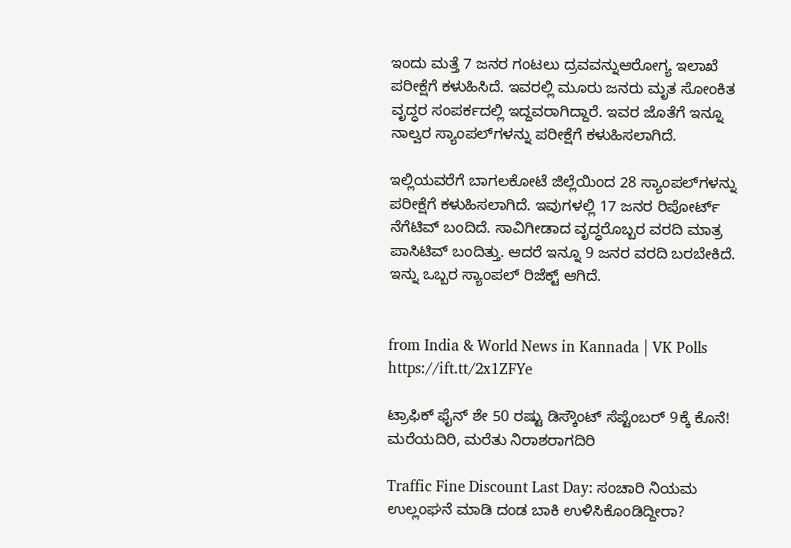ಇಂದು ಮತ್ತೆ 7 ಜನರ ಗಂಟಲು ದ್ರವವನ್ನುಆರೋಗ್ಯ ಇಲಾಖೆ ಪರೀಕ್ಷೆಗೆ ಕಳುಹಿಸಿದೆ. ಇವರಲ್ಲಿ ಮೂರು ಜನರು ಮೃತ ಸೋಂಕಿತ ವೃದ್ಧರ ಸಂಪರ್ಕದಲ್ಲಿ ಇದ್ದವರಾಗಿದ್ದಾರೆ. ಇವರ ಜೊತೆಗೆ ಇನ್ನೂ ನಾಲ್ವರ ಸ್ಯಾಂಪಲ್‌ಗಳನ್ನು ಪರೀಕ್ಷೆಗೆ ಕಳುಹಿಸಲಾಗಿದೆ.

ಇಲ್ಲಿಯವರೆಗೆ ಬಾಗಲಕೋಟೆ ಜಿಲ್ಲೆಯಿಂದ 28 ಸ್ಯಾಂಪಲ್‌ಗಳನ್ನು ಪರೀಕ್ಷೆಗೆ ಕಳುಹಿಸಲಾಗಿದೆ. ಇವುಗಳಲ್ಲಿ 17 ಜನರ ರಿಪೋರ್ಟ್‌ ನೆಗೆಟಿವ್‌ ಬಂದಿದೆ. ಸಾವಿಗೀಡಾದ ವೃದ್ಧರೊಬ್ಬರ ವರದಿ ಮಾತ್ರ ಪಾಸಿಟಿವ್‌ ಬಂದಿತ್ತು. ಆದರೆ ಇನ್ನೂ 9 ಜನರ ವರದಿ ಬರಬೇಕಿದೆ. ಇನ್ನು ಒಬ್ಬರ ಸ್ಯಾಂಪಲ್‌ ರಿಜೆಕ್ಟ್‌ ಆಗಿದೆ.


from India & World News in Kannada | VK Polls https://ift.tt/2x1ZFYe

ಟ್ರಾಫಿಕ್‌ ಫೈನ್‌ ಶೇ 50 ರಷ್ಟು ಡಿಸ್ಕೌಂಟ್‌ ಸೆಪ್ಟೆಂಬರ್‌ 9ಕ್ಕೆ ಕೊನೆ! ಮರೆಯದಿರಿ, ಮರೆತು ನಿರಾಶರಾಗದಿರಿ

Traffic Fine Discount Last Day: ಸಂಚಾರಿ ನಿಯಮ ಉಲ್ಲಂಘನೆ ಮಾಡಿ ದಂಡ ಬಾಕಿ ಉಳಿಸಿಕೊಂಡಿದ್ದೀರಾ?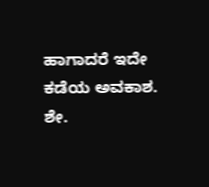ಹಾಗಾದರೆ ಇದೇ ಕಡೆಯ ಅವಕಾಶ. ಶೇ.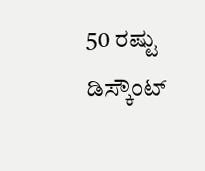50 ರಷ್ಟು ಡಿಸ್ಕೌಂಟ್‌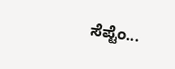ಸೆಪ್ಟೆಂ...